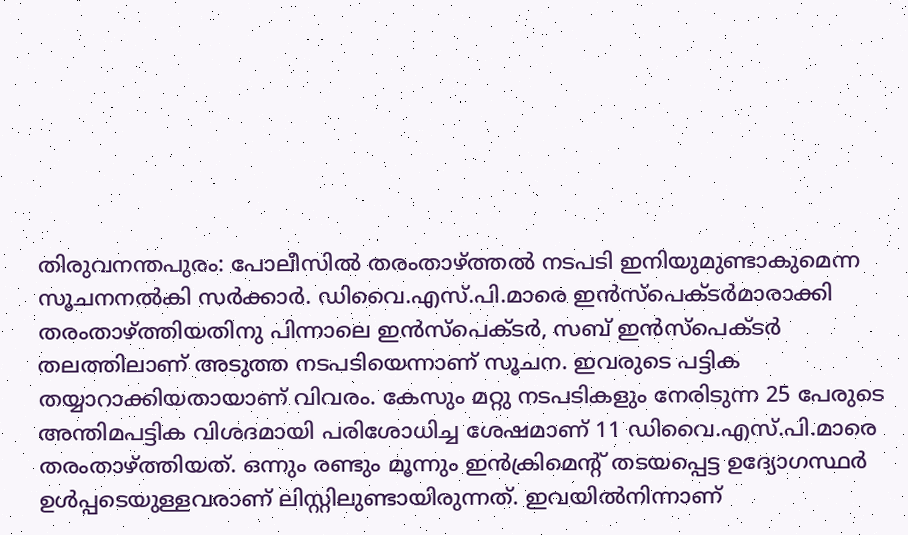തിരുവനന്തപുരം: പോലീസിൽ തരംതാഴ്ത്തൽ നടപടി ഇനിയുമുണ്ടാകുമെന്ന സൂചനനൽകി സർക്കാർ. ഡിവൈ.എസ്.പി.മാരെ ഇൻസ്പെക്ടർമാരാക്കി തരംതാഴ്ത്തിയതിനു പിന്നാലെ ഇൻസ്പെക്ടർ, സബ് ഇൻസ്പെക്ടർ തലത്തിലാണ് അടുത്ത നടപടിയെന്നാണ് സൂചന. ഇവരുടെ പട്ടിക തയ്യാറാക്കിയതായാണ് വിവരം. കേസും മറ്റു നടപടികളും നേരിടുന്ന 25 പേരുടെ അന്തിമപട്ടിക വിശദമായി പരിശോധിച്ച ശേഷമാണ് 11 ഡിവൈ.എസ്.പി.മാരെ തരംതാഴ്ത്തിയത്. ഒന്നും രണ്ടും മൂന്നും ഇൻക്രിമെന്റ് തടയപ്പെട്ട ഉദ്യോഗസ്ഥർ ഉൾപ്പടെയുള്ളവരാണ് ലിസ്റ്റിലുണ്ടായിരുന്നത്. ഇവയിൽനിന്നാണ്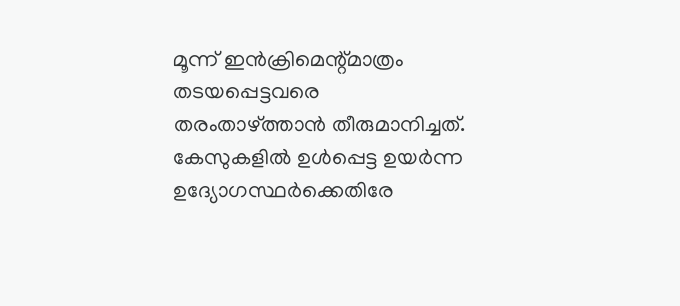മൂന്ന് ഇൻക്രിമെന്റ്മാത്രം തടയപ്പെട്ടവരെ തരംതാഴ്ത്താൻ തീരുമാനിച്ചത്. കേസുകളിൽ ഉൾപ്പെട്ട ഉയർന്ന ഉദ്യോഗസ്ഥർക്കെതിരേ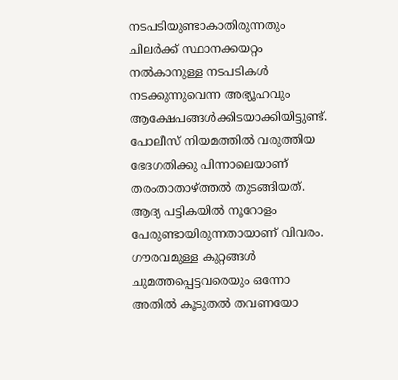നടപടിയുണ്ടാകാതിരുന്നതും ചിലർക്ക് സ്ഥാനക്കയറ്റം നൽകാനുള്ള നടപടികൾ നടക്കുന്നുവെന്ന അഭ്യൂഹവും ആക്ഷേപങ്ങൾക്കിടയാക്കിയിട്ടുണ്ട്. പോലീസ് നിയമത്തിൽ വരുത്തിയ ഭേദഗതിക്കു പിന്നാലെയാണ് തരംതാതാഴ്ത്തൽ തുടങ്ങിയത്. ആദ്യ പട്ടികയിൽ നൂറോളം പേരുണ്ടായിരുന്നതായാണ് വിവരം. ഗൗരവമുള്ള കുറ്റങ്ങൾ ചുമത്തപ്പെട്ടവരെയും ഒന്നോ അതിൽ കൂടുതൽ തവണയോ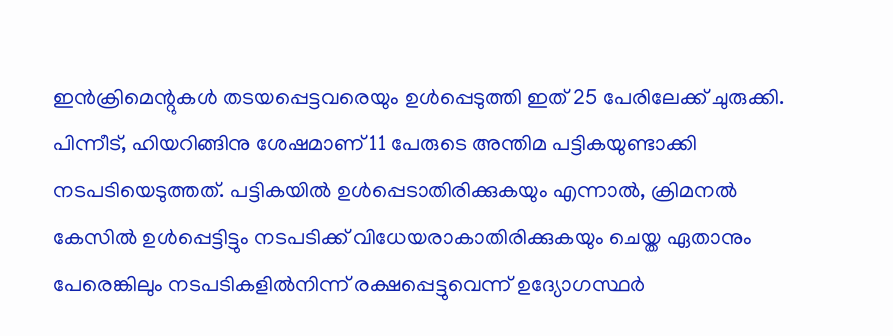ഇൻക്രിമെന്റുകൾ തടയപ്പെട്ടവരെയും ഉൾപ്പെടുത്തി ഇത് 25 പേരിലേക്ക് ചുരുക്കി. പിന്നീട്, ഹിയറിങ്ങിനു ശേഷമാണ് 11 പേരുടെ അന്തിമ പട്ടികയുണ്ടാക്കി നടപടിയെടുത്തത്. പട്ടികയിൽ ഉൾപ്പെടാതിരിക്കുകയും എന്നാൽ, ക്രിമനൽ കേസിൽ ഉൾപ്പെട്ടിട്ടും നടപടിക്ക് വിധേയരാകാതിരിക്കുകയും ചെയ്ത ഏതാനും പേരെങ്കിലും നടപടികളിൽനിന്ന് രക്ഷപ്പെട്ടുവെന്ന് ഉദ്യോഗസ്ഥർ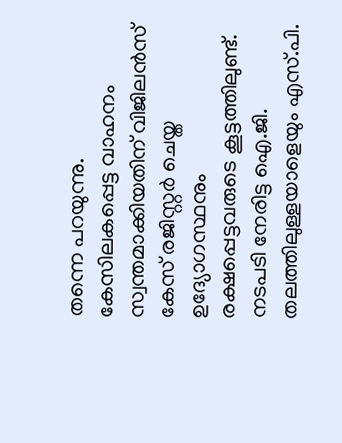തന്നെ പറയുന്നു. കേസിലകപ്പെട്ട വാഹനം സ്വന്തമാക്കിയതിന് വിജിലൻസ് കേസ് രജിസ്റ്റർ ചെയ്ത ഉദ്യോഗസ്ഥനും രക്ഷപ്പെട്ടവരുടെ കൂട്ടത്തിലുണ്ട്. നടപടി നേരിട്ട ഐ.ജി. തലത്തിലുള്ളയാളെയും എസ്.പി.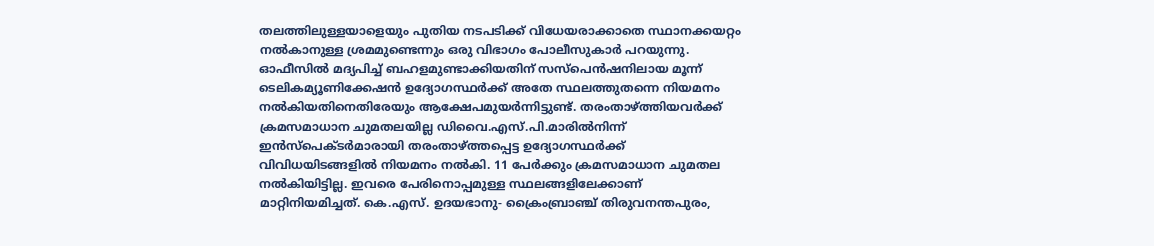തലത്തിലുള്ളയാളെയും പുതിയ നടപടിക്ക് വിധേയരാക്കാതെ സ്ഥാനക്കയറ്റം നൽകാനുള്ള ശ്രമമുണ്ടെന്നും ഒരു വിഭാഗം പോലീസുകാർ പറയുന്നു. ഓഫീസിൽ മദ്യപിച്ച് ബഹളമുണ്ടാക്കിയതിന് സസ്പെൻഷനിലായ മൂന്ന് ടെലികമ്യൂണിക്കേഷൻ ഉദ്യോഗസ്ഥർക്ക് അതേ സ്ഥലത്തുതന്നെ നിയമനം നൽകിയതിനെതിരേയും ആക്ഷേപമുയർന്നിട്ടുണ്ട്. തരംതാഴ്ത്തിയവർക്ക് ക്രമസമാധാന ചുമതലയില്ല ഡിവൈ.എസ്.പി.മാരിൽനിന്ന് ഇൻസ്പെക്ടർമാരായി തരംതാഴ്ത്തപ്പെട്ട ഉദ്യോഗസ്ഥർക്ക് വിവിധയിടങ്ങളിൽ നിയമനം നൽകി. 11 പേർക്കും ക്രമസമാധാന ചുമതല നൽകിയിട്ടില്ല. ഇവരെ പേരിനൊപ്പമുള്ള സ്ഥലങ്ങളിലേക്കാണ് മാറ്റിനിയമിച്ചത്. കെ.എസ്. ഉദയഭാനു- ക്രൈംബ്രാഞ്ച് തിരുവനന്തപുരം,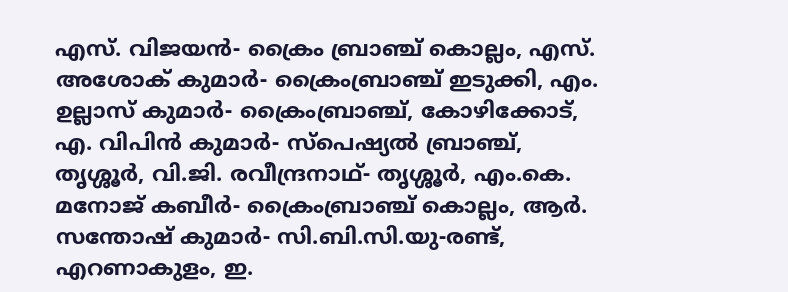എസ്. വിജയൻ- ക്രൈം ബ്രാഞ്ച് കൊല്ലം, എസ്. അശോക് കുമാർ- ക്രൈംബ്രാഞ്ച് ഇടുക്കി, എം. ഉല്ലാസ് കുമാർ- ക്രൈംബ്രാഞ്ച്, കോഴിക്കോട്, എ. വിപിൻ കുമാർ- സ്പെഷ്യൽ ബ്രാഞ്ച്, തൃശ്ശൂർ, വി.ജി. രവീന്ദ്രനാഥ്- തൃശ്ശൂർ, എം.കെ. മനോജ് കബീർ- ക്രൈംബ്രാഞ്ച് കൊല്ലം, ആർ. സന്തോഷ് കുമാർ- സി.ബി.സി.യു-രണ്ട്, എറണാകുളം, ഇ.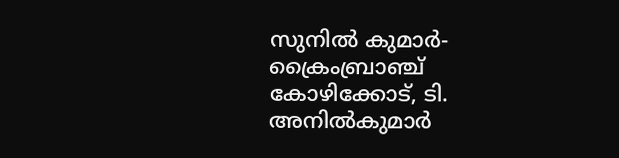സുനിൽ കുമാർ- ക്രൈംബ്രാഞ്ച് കോഴിക്കോട്, ടി. അനിൽകുമാർ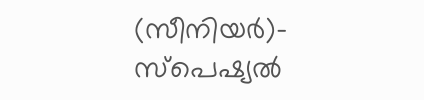(സീനിയർ)- സ്പെഷ്യൽ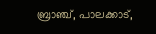ബ്രാഞ്ച്, പാലക്കാട്,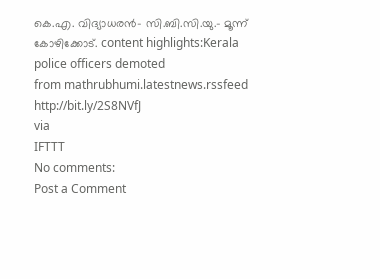കെ.എ. വിദ്യാധരൻ- സി.ബി.സി.യു.- മൂന്ന് കോഴിക്കോട്. content highlights:Kerala police officers demoted
from mathrubhumi.latestnews.rssfeed http://bit.ly/2S8NVfJ
via
IFTTT
No comments:
Post a Comment